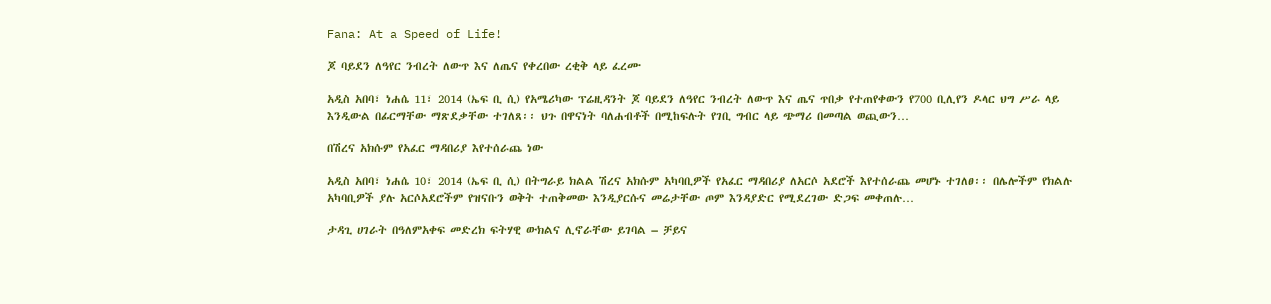Fana: At a Speed of Life!

ጆ ባይደን ለዓየር ንብረት ለውጥ እና ለጤና የቀረበው ረቂቅ ላይ ፈረሙ

አዲስ አበባ፣ ነሐሴ 11፣ 2014 (ኤፍ ቢ ሲ) የአሜሪካው ፕሬዚዳንት ጆ ባይደን ለዓየር ንብረት ለውጥ እና ጤና ጥበቃ የተጠየቀውን የ700 ቢሊየን ዶላር ህግ ሥራ ላይ እንዲውል በፊርማቸው ማጽደቃቸው ተገለጸ፡፡ ህጉ በዋናነት ባለሐብቶች በሚከፍሉት የገቢ ግብር ላይ ጭማሪ በመጣል ወጪውን…

በሽረና አክሱም የአፈር ማዳበሪያ እየተሰራጨ ነው

አዲስ አበባ፣ ነሐሴ 10፣ 2014 (ኤፍ ቢ ሲ) በትግራይ ክልል ሽረና አክሱም አካባቢዎች የአፈር ማዳበሪያ ለአርሶ አደሮች እየተሰራጨ መሆኑ ተገለፀ፡፡ በሌሎችም የክልሉ አካባቢዎች ያሉ አርሶአደሮችም የዝናቡን ወቅት ተጠቅመው እንዲያርሱና መሬታቸው ጦም እንዳያድር የሚደረገው ድጋፍ መቀጠሉ…

ታዳጊ ሀገራት በዓለምአቀፍ መድረክ ፍትሃዊ ውክልና ሊኖራቸው ይገባል – ቻይና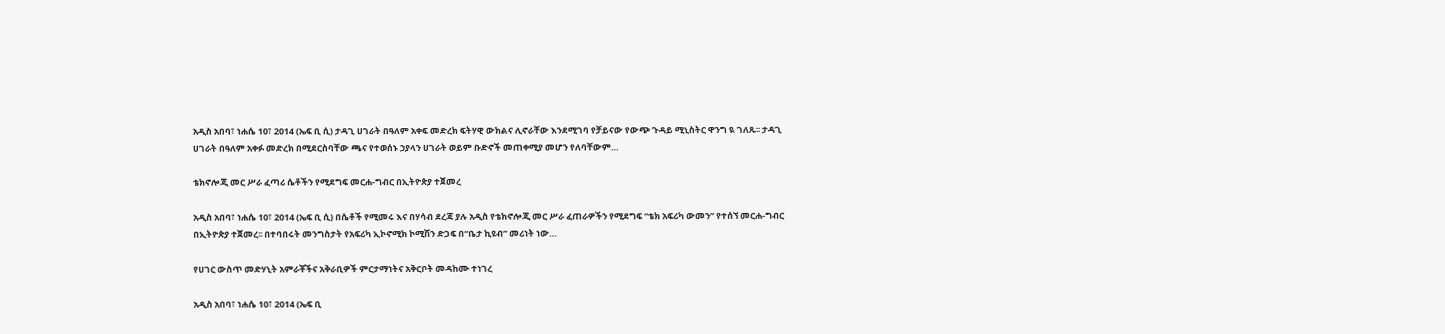አዲስ አበባ፣ ነሐሴ 10፣ 2014 (ኤፍ ቢ ሲ) ታዳጊ ሀገራት በዓለም አቀፍ መድረክ ፍትሃዊ ውክልና ሊኖራቸው እንደሚገባ የቻይናው የውጭ ጉዳይ ሚኒስትር ዋንግ ዪ ገለጹ፡፡ ታዳጊ ሀገራት በዓለም አቀፉ መድረክ በሚደርስባቸው ጫና የተወሰኑ ኃያላን ሀገራት ወይም ቡድኖች መጠቀሚያ መሆን የለባቸውም…

ቴክኖሎጂ መር ሥራ ፈጣሪ ሴቶችን የሚደግፍ መርሐ-ግብር በኢትዮጵያ ተጀመረ

አዲስ አበባ፣ ነሐሴ 10፣ 2014 (ኤፍ ቢ ሲ) በሴቶች የሚመሩ እና በሃሳብ ደረጃ ያሉ አዲስ የቴክኖሎጂ መር ሥራ ፈጠራዎችን የሚደግፍ “ቴክ አፍሪካ ውመን” የተሰኘ መርሐ-ግብር በኢትዮጵያ ተጀመረ፡፡ በተባበሩት መንግስታት የአፍሪካ ኢኮኖሚክ ኮሚሽን ድጋፍ በ“ቤታ ኪዩብ” መሪነት ነው…

የሀገር ውስጥ መድሃኒት አምራቾችና አቅራቢዎች ምርታማነትና አቅርቦት መዳከሙ ተነገረ

አዲስ አበባ፣ ነሐሴ 10፣ 2014 (ኤፍ ቢ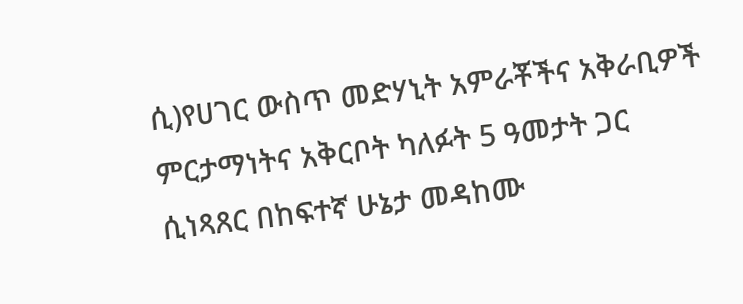ሲ)የሀገር ውስጥ መድሃኒት አምራቾችና አቅራቢዎች ምርታማነትና አቅርቦት ካለፉት 5 ዓመታት ጋር ሲነጻጸር በከፍተኛ ሁኔታ መዳከሙ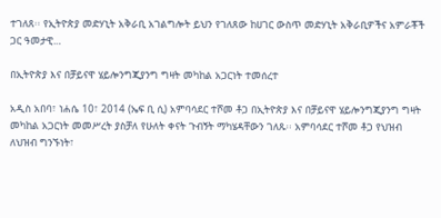ተገለጸ፡፡ የኢትዮጵያ መድሃኒት አቅራቢ አገልግሎት ይህን የገለጸው ከሀገር ውስጥ መድሃኒት አቅራቢዎችና አምራቾች ጋር ዓመታዊ…

በኢትዮጵያ እና በቻይናዋ ሄይሎንግጂያንግ ግዛት መካከል አጋርነት ተመሰረተ

አዲስ አበባ፣ ነሐሴ 10፣ 2014 (ኤፍ ቢ ሲ) አምባሳደር ተሾመ ቶጋ በኢትዮጵያ እና በቻይናዋ ሄይሎንግጂያንግ ግዛት መካከል አጋርነት መመሥረት ያስቻለ የሁለት ቀናት ጉብኝት ማካሄዳቸውን ገለጹ፡፡ አምባሳደር ተሾመ ቶጋ የህዝብ ለህዝብ ግንኙነት፣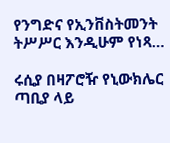የንግድና የኢንቨስትመንት ትሥሥር እንዲሁም የነጻ…

ሩሲያ በዛፖሮዥ የኒውክሌር ጣቢያ ላይ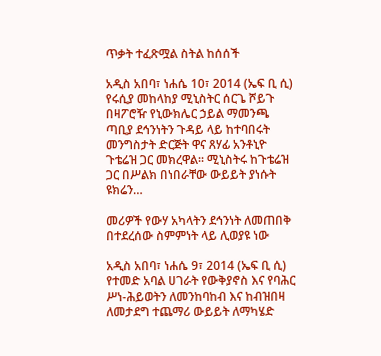ጥቃት ተፈጽሟል ስትል ከሰሰች

አዲስ አበባ፣ ነሐሴ 10፣ 2014 (ኤፍ ቢ ሲ) የሩሲያ መከላከያ ሚኒስትር ሰርጌ ሾይጉ በዛፖሮዥ የኒውክሌር ኃይል ማመንጫ ጣቢያ ደኅንነትን ጉዳይ ላይ ከተባበሩት መንግስታት ድርጅት ዋና ጸሃፊ አንቶኒዮ ጉቴሬዝ ጋር መክረዋል፡፡ ሚኒስትሩ ከጉቴሬዝ ጋር በሥልክ በነበራቸው ውይይት ያነሱት ዩክሬን…

መሪዎች የውሃ አካላትን ደኅንነት ለመጠበቅ በተደረሰው ስምምነት ላይ ሊወያዩ ነው

አዲስ አበባ፣ ነሐሴ 9፣ 2014 (ኤፍ ቢ ሲ) የተመድ አባል ሀገራት የውቅያኖስ እና የባሕር ሥነ-ሕይወትን ለመንከባከብ እና ከብዝበዛ ለመታደግ ተጨማሪ ውይይት ለማካሄድ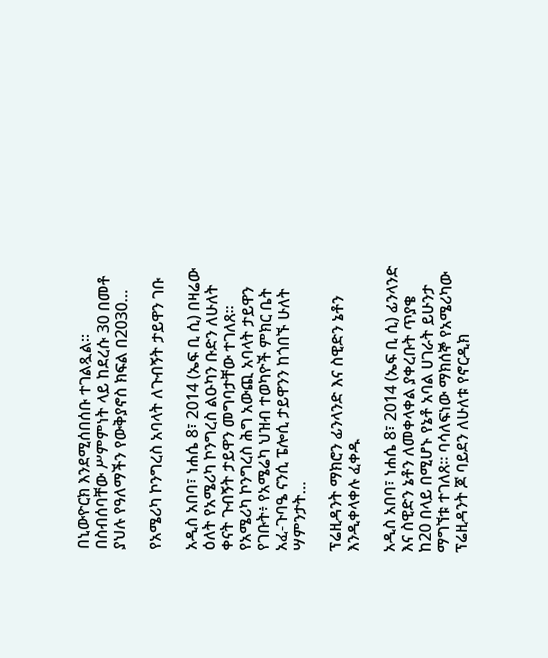በኒውዮርክ እንደሚሰበሰቡ ተገልጿል። በስብሰባቸው ሥምምነት ላይ ከደረሱ 30 በመቶ ያህሉ የዓለማችን የውቅያኖስ ክፍል በ2030…

የአሜሪካ ኮንግረስ አባላት ለጉብኝት ታይዋን ገቡ

አዲስ አበባ፣ ነሐሴ 8፣ 2014 (ኤፍ ቢ ሲ) በዛሬው ዕለት የአሜሪካ ኮንግረስ ልዑካን ቡድን ለሁለት ቀናት ጉብኝት ታይዋን መግባታቸው ተገለጸ። የአሜሪካ ኮንግረስ ሕግ አውጪ አባላት ታይዋን የገቡት፥ የአሜሬካ ህዝብ ተወካዮች ምክር ቤት አፈ-ጉባዔ ናንሲ ፔሎሲ ታይዋንን ከጎበኙ ሁለት ሣምንታት…

ፕሬዚዳንት ማክሮን ፊንላንድ እና ስዊድን ኔቶን እንዲቀላቀሉ ፈቀዱ

አዲስ አበባ፣ ነሐሴ 8፣ 2014 (ኤፍ ቢ ሲ) ፊንላንድ እና ስዊድን ኔቶን ለመቀላቀል ያቀረቡት ጥያቄ ከ20 በላይ በሚሆኑ የኔቶ አባል ሀገራት ይሁንታ ማግኘቱ ተገለጸ። ባሳለፍነው ማክሰኞ የአሜሪካው ፕሬዚዳንት ጆ ባይደን ለሁለቱ የኖርዲክ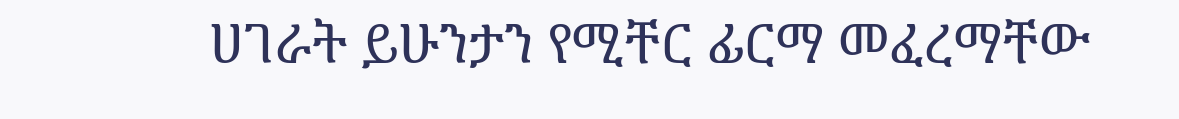ሀገራት ይሁንታን የሚቸር ፊርማ መፈረማቸው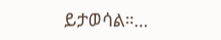ይታወሳል።…